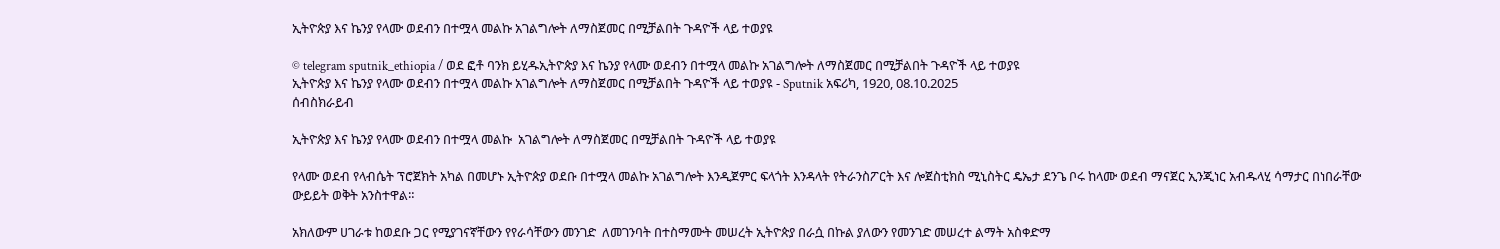ኢትዮጵያ እና ኬንያ የላሙ ወደብን በተሟላ መልኩ አገልግሎት ለማስጀመር በሚቻልበት ጉዳዮች ላይ ተወያዩ

© telegram sputnik_ethiopia / ወደ ፎቶ ባንክ ይሂዱኢትዮጵያ እና ኬንያ የላሙ ወደብን በተሟላ መልኩ አገልግሎት ለማስጀመር በሚቻልበት ጉዳዮች ላይ ተወያዩ
ኢትዮጵያ እና ኬንያ የላሙ ወደብን በተሟላ መልኩ አገልግሎት ለማስጀመር በሚቻልበት ጉዳዮች ላይ ተወያዩ - Sputnik አፍሪካ, 1920, 08.10.2025
ሰብስክራይብ

ኢትዮጵያ እና ኬንያ የላሙ ወደብን በተሟላ መልኩ  አገልግሎት ለማስጀመር በሚቻልበት ጉዳዮች ላይ ተወያዩ

የላሙ ወደብ የላብሴት ፕሮጀክት አካል በመሆኑ ኢትዮጵያ ወደቡ በተሟላ መልኩ አገልግሎት እንዲጀምር ፍላጎት እንዳላት የትራንስፖርት እና ሎጀስቲክስ ሚኒስትር ዴኤታ ደንጌ ቦሩ ከላሙ ወደብ ማናጀር ኢንጂነር አብዱላሂ ሳማታር በነበራቸው ውይይት ወቅት አንስተዋል።

አክለውም ሀገራቱ ከወደቡ ጋር የሚያገናኛቸውን የየራሳቸውን መንገድ  ለመገንባት በተስማሙት መሠረት ኢትዮጵያ በራሷ በኩል ያለውን የመንገድ መሠረተ ልማት አስቀድማ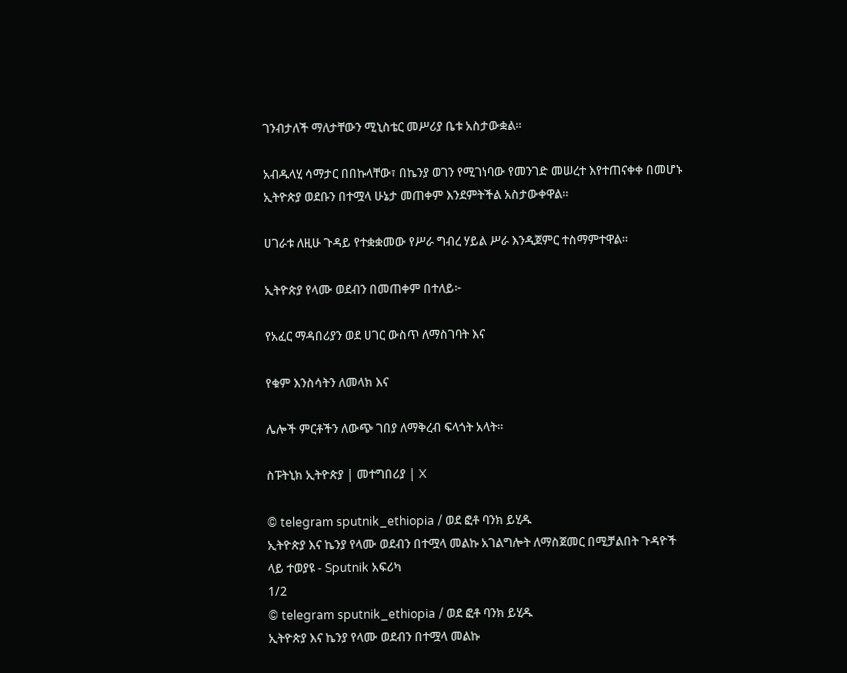ገንብታለች ማለታቸውን ሚኒስቴር መሥሪያ ቤቱ አስታውቋል።

አብዱላሂ ሳማታር በበኩላቸው፣ በኬንያ ወገን የሚገነባው የመንገድ መሠረተ እየተጠናቀቀ በመሆኑ ኢትዮጵያ ወደቡን በተሟላ ሁኔታ መጠቀም እንደምትችል አስታውቀዋል።

ሀገራቱ ለዚሁ ጉዳይ የተቋቋመው የሥራ ግብረ ሃይል ሥራ እንዲጀምር ተስማምተዋል።

ኢትዮጵያ የላሙ ወደብን በመጠቀም በተለይ፦

የአፈር ማዳበሪያን ወደ ሀገር ውስጥ ለማስገባት እና

የቁም እንስሳትን ለመላክ እና

ሌሎች ምርቶችን ለውጭ ገበያ ለማቅረብ ፍላጎት አላት።

ስፑትኒክ ኢትዮጵያ | መተግበሪያ | X

© telegram sputnik_ethiopia / ወደ ፎቶ ባንክ ይሂዱ
ኢትዮጵያ እና ኬንያ የላሙ ወደብን በተሟላ መልኩ አገልግሎት ለማስጀመር በሚቻልበት ጉዳዮች ላይ ተወያዩ - Sputnik አፍሪካ
1/2
© telegram sputnik_ethiopia / ወደ ፎቶ ባንክ ይሂዱ
ኢትዮጵያ እና ኬንያ የላሙ ወደብን በተሟላ መልኩ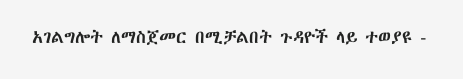አገልግሎት ለማስጀመር በሚቻልበት ጉዳዮች ላይ ተወያዩ -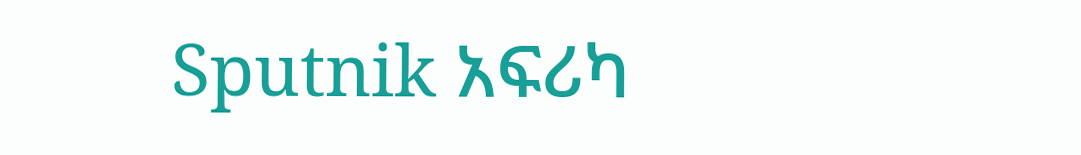Sputnik አፍሪካ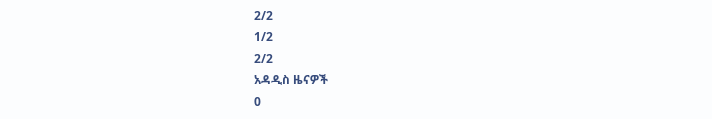2/2
1/2
2/2
አዳዲስ ዜናዎች
0